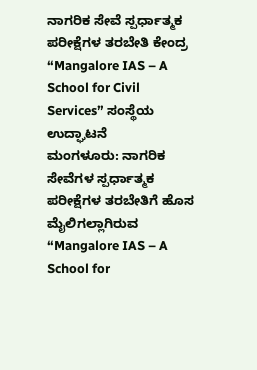ನಾಗರಿಕ ಸೇವೆ ಸ್ಪರ್ಧಾತ್ಮಕ ಪರೀಕ್ಷೆಗಳ ತರಬೇತಿ ಕೇಂದ್ರ “Mangalore IAS – A School for Civil Services” ಸಂಸ್ಥೆಯ ಉದ್ಘಾಟನೆ
ಮಂಗಳೂರು: ನಾಗರಿಕ ಸೇವೆಗಳ ಸ್ಪರ್ಧಾತ್ಮಕ ಪರೀಕ್ಷೆಗಳ ತರಬೇತಿಗೆ ಹೊಸ ಮೈಲಿಗಲ್ಲಾಗಿರುವ “Mangalore IAS – A School for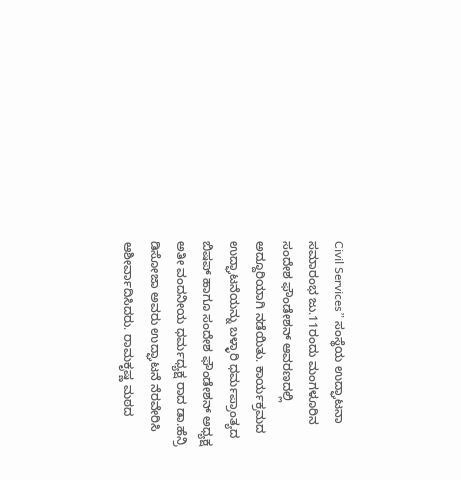Civil Services” ಸಂಸ್ಥೆಯ ಉದ್ಘಾಟನಾ ಸಮಾರಂಭ ಜು.11ರಂದು ಮಂಗಳೂರಿನ ಸಂದೇಶ ಫೌಂಡೇಶನ್ ಆವರಣದಲ್ಲಿ ಅದ್ದೂರಿಯಾಗಿ ನಡೆಯಿತು. ಕಾರ್ಯಕ್ರಮದ ಉದ್ಘಾಟನೆಯನ್ನು ಬಳ್ಳಾರಿ ಧರ್ಮಪ್ರಾಂತ್ಯದ ಬಿಷಪ್ ಹಾಗೂ ಸಂದೇಶ ಫೌಂಡೇಶನ್ ಅಧ್ಯಕ್ಷ ಅತೀ ವಂದನೀಯ ಧರ್ಮಧ್ಯಕ್ಷ ರಾದ ಡಾ.ಹೆನ್ರಿ ಡಿಸೋಜಾ ಅವರು ಉದ್ಘಾಟನೆ ನೆರವೇರಿಸಿ ಆಶೀರ್ವಾದಿಸಿದರು. ರಾಮಕೃಷ್ಣ ಮಠದ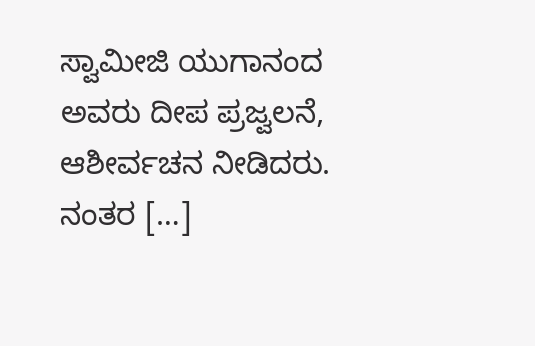ಸ್ವಾಮೀಜಿ ಯುಗಾನಂದ ಅವರು ದೀಪ ಪ್ರಜ್ವಲನೆ, ಆಶೀರ್ವಚನ ನೀಡಿದರು. ನಂತರ […]